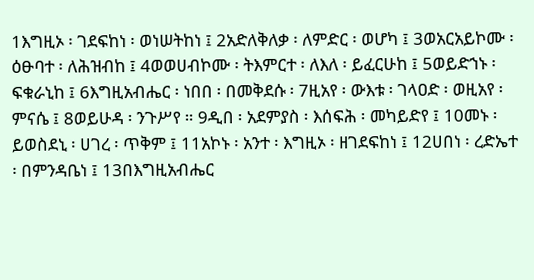1እግዚኦ ፡ ገደፍከነ ፡ ወነሠትከነ ፤ 2አድለቅለቃ ፡ ለምድር ፡ ወሆካ ፤ 3ወአርአይኮሙ ፡ ዕፁባተ ፡ ለሕዝብከ ፤ 4ወወሀብኮሙ ፡ ትእምርተ ፡ ለእለ ፡ ይፈርሁከ ፤ 5ወይድኀኑ ፡ ፍቁራኒከ ፤ 6እግዚአብሔር ፡ ነበበ ፡ በመቅደሱ ፡ 7ዚአየ ፡ ውእቱ ፡ ገላዐድ ፡ ወዚአየ ፡ ምናሴ ፤ 8ወይሁዳ ፡ ንጉሥየ ። 9ዲበ ፡ አደምያስ ፡ እሰፍሕ ፡ መካይድየ ፤ 10መኑ ፡ ይወስደኒ ፡ ሀገረ ፡ ጥቅም ፤ 11አኮኑ ፡ አንተ ፡ እግዚኦ ፡ ዘገደፍከነ ፤ 12ሀበነ ፡ ረድኤተ ፡ በምንዳቤነ ፤ 13በእግዚአብሔር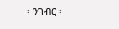፡ ንገብር ፡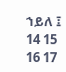ኀይለ ፤ 14 15 16 17